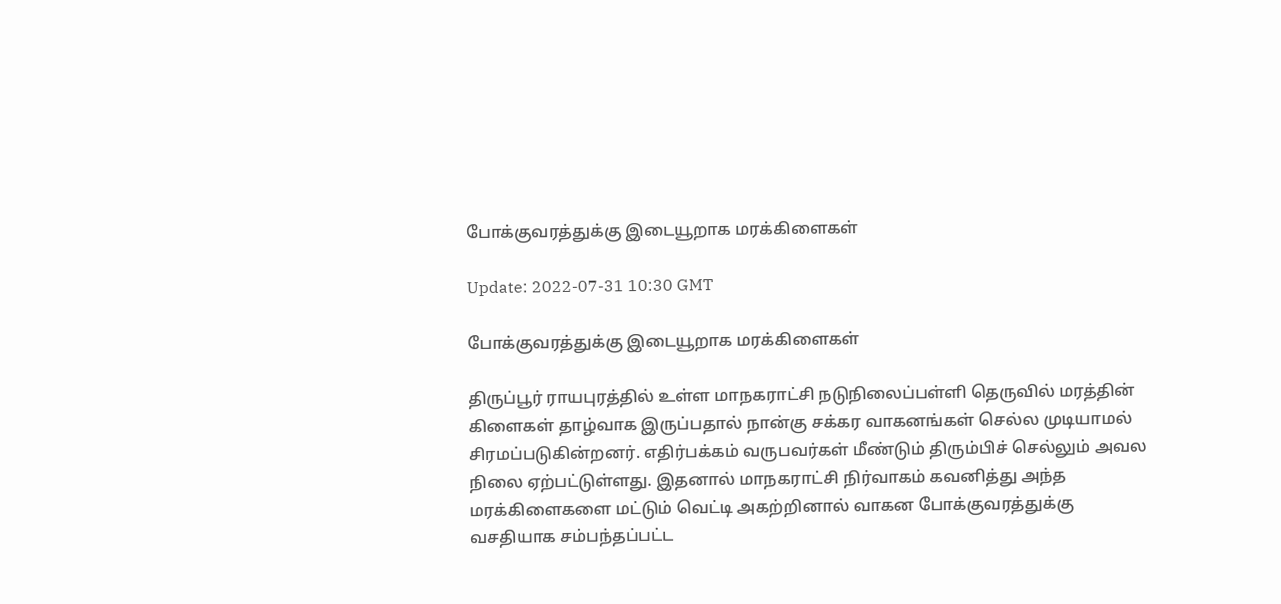போக்குவரத்துக்கு இடையூறாக மரக்கிளைகள்

Update: 2022-07-31 10:30 GMT

போக்குவரத்துக்கு இடையூறாக மரக்கிளைகள்

திருப்பூர் ராயபுரத்தில் உள்ள மாநகராட்சி நடுநிலைப்பள்ளி தெருவில் மரத்தின் கிளைகள் தாழ்வாக இருப்பதால் நான்கு சக்கர வாகனங்கள் செல்ல முடியாமல் சிரமப்படுகின்றனர். எதிர்பக்கம் வருபவர்கள் மீண்டும் திரும்பிச் செல்லும் அவல நிலை ஏற்பட்டுள்ளது. இதனால் மாநகராட்சி நிர்வாகம் கவனித்து அந்த மரக்கிளைகளை மட்டும் வெட்டி அகற்றினால் வாகன போக்குவரத்துக்கு வசதியாக சம்பந்தப்பட்ட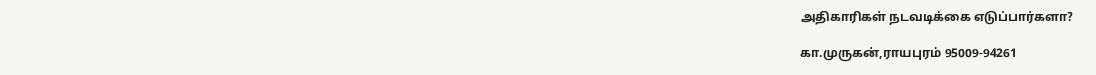அதிகாரிகள் நடவடிக்கை எடுப்பார்களா?

கா.முருகன்,ராயபுரம் 95009-94261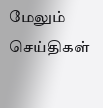மேலும் செய்திகள்